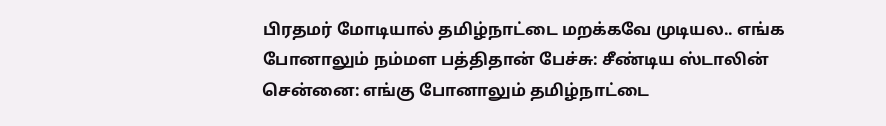பிரதமர் மோடியால் தமிழ்நாட்டை மறக்கவே முடியல.. எங்க போனாலும் நம்மள பத்திதான் பேச்சு: சீண்டிய ஸ்டாலின்
சென்னை: எங்கு போனாலும் தமிழ்நாட்டை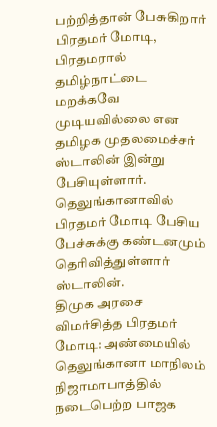பற்றித்தான் பேசுகிறார் பிரதமர் மோடி, பிரதமரால் தமிழ்நாட்டை மறக்கவே முடியவில்லை என தமிழக முதலமைச்சர் ஸ்டாலின் இன்று பேசியுள்ளார். தெலுங்கானாவில் பிரதமர் மோடி பேசிய பேச்சுக்கு கண்டனமும் தெரிவித்துள்ளார் ஸ்டாலின்.
திமுக அரசை விமர்சித்த பிரதமர் மோடி: அண்மையில் தெலுங்கானா மாநிலம் நிஜாமாபாத்தில் நடைபெற்ற பாஜக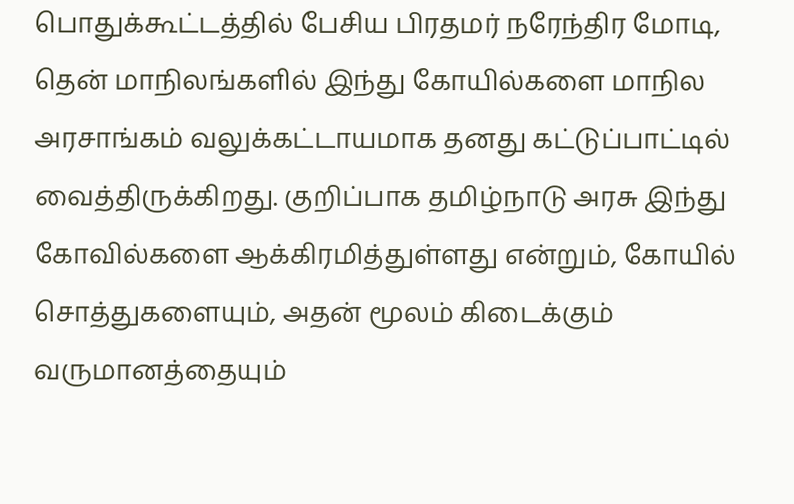பொதுக்கூட்டத்தில் பேசிய பிரதமர் நரேந்திர மோடி, தென் மாநிலங்களில் இந்து கோயில்களை மாநில அரசாங்கம் வலுக்கட்டாயமாக தனது கட்டுப்பாட்டில் வைத்திருக்கிறது. குறிப்பாக தமிழ்நாடு அரசு இந்து கோவில்களை ஆக்கிரமித்துள்ளது என்றும், கோயில் சொத்துகளையும், அதன் மூலம் கிடைக்கும் வருமானத்தையும்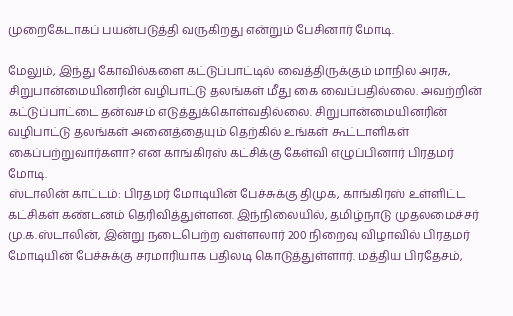முறைகேடாகப் பயன்படுத்தி வருகிறது என்றும் பேசினார் மோடி.

மேலும், இந்து கோவில்களை கட்டுப்பாட்டில் வைத்திருக்கும் மாநில அரசு, சிறுபான்மையினரின் வழிபாட்டு தலங்கள் மீது கை வைப்பதில்லை. அவற்றின் கட்டுப்பாட்டை தன்வசம் எடுத்துக்கொள்வதில்லை. சிறுபான்மையினரின் வழிபாட்டு தலங்கள் அனைத்தையும் தெற்கில் உங்கள் கூட்டாளிகள் கைப்பற்றுவார்களா? என காங்கிரஸ் கட்சிக்கு கேள்வி எழுப்பினார் பிரதமர் மோடி.
ஸ்டாலின் காட்டம்: பிரதமர் மோடியின் பேச்சுக்கு திமுக, காங்கிரஸ் உள்ளிட்ட கட்சிகள் கண்டனம் தெரிவித்துள்ளன. இந்நிலையில், தமிழ்நாடு முதலமைச்சர் மு.க.ஸ்டாலின், இன்று நடைபெற்ற வள்ளலார் 200 நிறைவு விழாவில் பிரதமர் மோடியின் பேச்சுக்கு சரமாரியாக பதிலடி கொடுத்துள்ளார். மத்திய பிரதேசம்,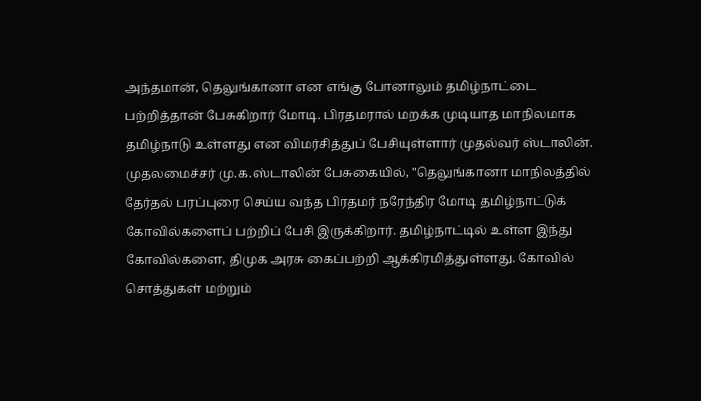அந்தமான், தெலுங்கானா என எங்கு போனாலும் தமிழ்நாட்டை பற்றித்தான் பேசுகிறார் மோடி. பிரதமரால் மறக்க முடியாத மாநிலமாக தமிழ்நாடு உள்ளது என விமர்சித்துப் பேசியுள்ளார் முதல்வர் ஸ்டாலின்.
முதலமைச்சர் மு.க.ஸ்டாலின் பேசுகையில், "தெலுங்கானா மாநிலத்தில் தேர்தல் பரப்புரை செய்ய வந்த பிரதமர் நரேந்திர மோடி தமிழ்நாட்டுக் கோவில்களைப் பற்றிப் பேசி இருக்கிறார். தமிழ்நாட்டில் உள்ள இந்து கோவில்களை, திமுக அரசு கைப்பற்றி ஆக்கிரமித்துள்ளது. கோவில் சொத்துகள் மற்றும்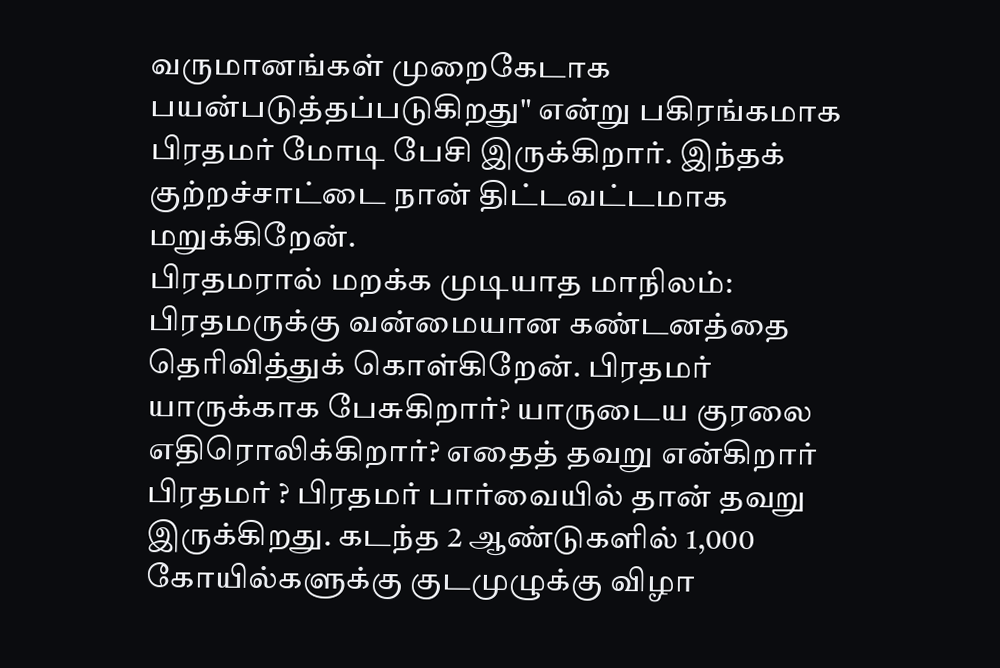வருமானங்கள் முறைகேடாக பயன்படுத்தப்படுகிறது" என்று பகிரங்கமாக பிரதமர் மோடி பேசி இருக்கிறார். இந்தக் குற்றச்சாட்டை நான் திட்டவட்டமாக மறுக்கிறேன்.
பிரதமரால் மறக்க முடியாத மாநிலம்: பிரதமருக்கு வன்மையான கண்டனத்தை தெரிவித்துக் கொள்கிறேன். பிரதமர் யாருக்காக பேசுகிறார்? யாருடைய குரலை எதிரொலிக்கிறார்? எதைத் தவறு என்கிறார் பிரதமர் ? பிரதமர் பார்வையில் தான் தவறு இருக்கிறது. கடந்த 2 ஆண்டுகளில் 1,000 கோயில்களுக்கு குடமுழுக்கு விழா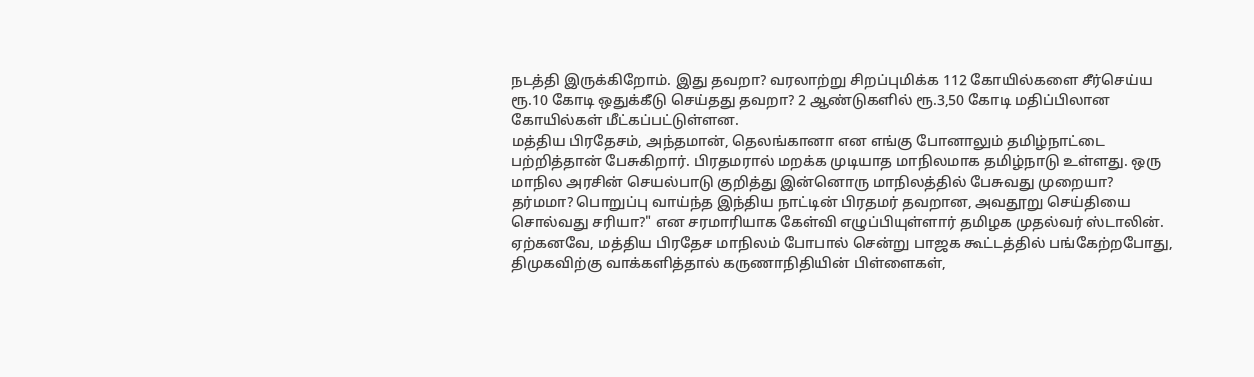நடத்தி இருக்கிறோம். இது தவறா? வரலாற்று சிறப்புமிக்க 112 கோயில்களை சீர்செய்ய ரூ.10 கோடி ஒதுக்கீடு செய்தது தவறா? 2 ஆண்டுகளில் ரூ.3,50 கோடி மதிப்பிலான கோயில்கள் மீட்கப்பட்டுள்ளன.
மத்திய பிரதேசம், அந்தமான், தெலங்கானா என எங்கு போனாலும் தமிழ்நாட்டை பற்றித்தான் பேசுகிறார். பிரதமரால் மறக்க முடியாத மாநிலமாக தமிழ்நாடு உள்ளது. ஒரு மாநில அரசின் செயல்பாடு குறித்து இன்னொரு மாநிலத்தில் பேசுவது முறையா? தர்மமா? பொறுப்பு வாய்ந்த இந்திய நாட்டின் பிரதமர் தவறான, அவதூறு செய்தியை சொல்வது சரியா?" என சரமாரியாக கேள்வி எழுப்பியுள்ளார் தமிழக முதல்வர் ஸ்டாலின்.
ஏற்கனவே, மத்திய பிரதேச மாநிலம் போபால் சென்று பாஜக கூட்டத்தில் பங்கேற்றபோது, திமுகவிற்கு வாக்களித்தால் கருணாநிதியின் பிள்ளைகள்,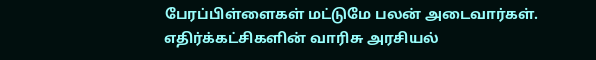பேரப்பிள்ளைகள் மட்டுமே பலன் அடைவார்கள். எதிர்க்கட்சிகளின் வாரிசு அரசியல்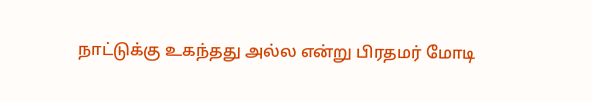நாட்டுக்கு உகந்தது அல்ல என்று பிரதமர் மோடி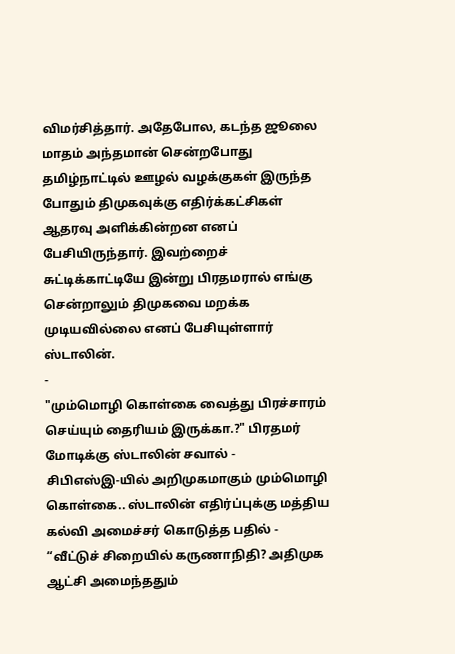விமர்சித்தார். அதேபோல, கடந்த ஜூலை மாதம் அந்தமான் சென்றபோது தமிழ்நாட்டில் ஊழல் வழக்குகள் இருந்த போதும் திமுகவுக்கு எதிர்க்கட்சிகள் ஆதரவு அளிக்கின்றன எனப் பேசியிருந்தார். இவற்றைச் சுட்டிக்காட்டியே இன்று பிரதமரால் எங்கு சென்றாலும் திமுகவை மறக்க முடியவில்லை எனப் பேசியுள்ளார் ஸ்டாலின்.
-
"மும்மொழி கொள்கை வைத்து பிரச்சாரம் செய்யும் தைரியம் இருக்கா.?" பிரதமர் மோடிக்கு ஸ்டாலின் சவால் -
சிபிஎஸ்இ-யில் அறிமுகமாகும் மும்மொழி கொள்கை.. ஸ்டாலின் எதிர்ப்புக்கு மத்திய கல்வி அமைச்சர் கொடுத்த பதில் -
“வீட்டுச் சிறையில் கருணாநிதி? அதிமுக ஆட்சி அமைந்ததும்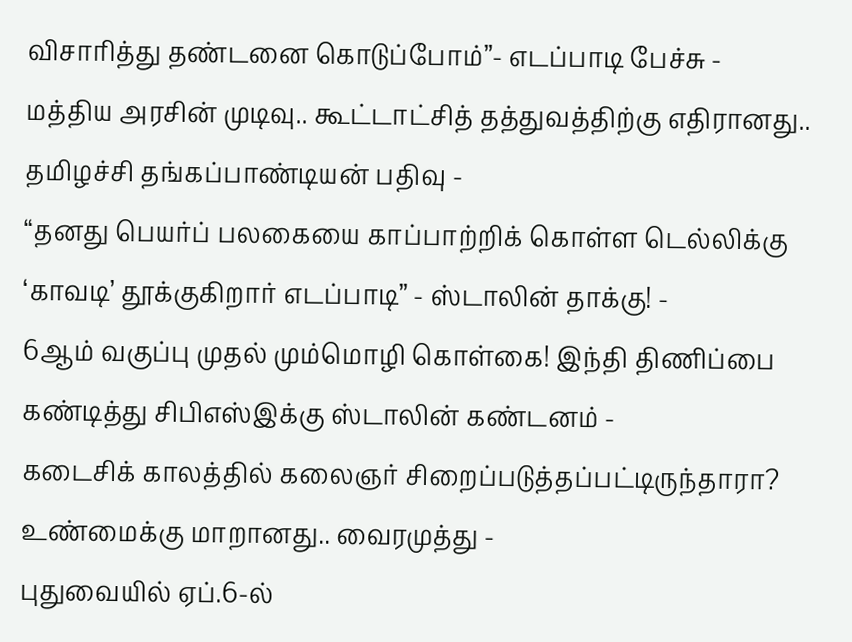விசாரித்து தண்டனை கொடுப்போம்”- எடப்பாடி பேச்சு -
மத்திய அரசின் முடிவு.. கூட்டாட்சித் தத்துவத்திற்கு எதிரானது.. தமிழச்சி தங்கப்பாண்டியன் பதிவு -
“தனது பெயர்ப் பலகையை காப்பாற்றிக் கொள்ள டெல்லிக்கு ‘காவடி’ தூக்குகிறார் எடப்பாடி” - ஸ்டாலின் தாக்கு! -
6ஆம் வகுப்பு முதல் மும்மொழி கொள்கை! இந்தி திணிப்பை கண்டித்து சிபிஎஸ்இக்கு ஸ்டாலின் கண்டனம் -
கடைசிக் காலத்தில் கலைஞர் சிறைப்படுத்தப்பட்டிருந்தாரா? உண்மைக்கு மாறானது.. வைரமுத்து -
புதுவையில் ஏப்.6-ல்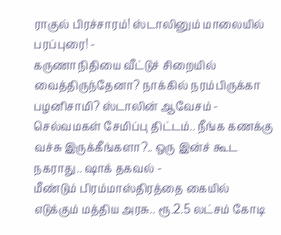ராகுல் பிரச்சாரம்! ஸ்டாலினும் மாலையில் பரப்புரை! -
கருணாநிதியை வீட்டுச் சிறையில் வைத்திருந்தேனா? நாக்கில் நரம்பிருக்கா பழனிசாமி? ஸ்டாலின் ஆவேசம் -
செல்வமகள் சேமிப்பு திட்டம்.. நீங்க கணக்கு வச்சு இருக்கீங்களா?.. ஒரு இன்ச் கூட நகராது.. ஷாக் தகவல் -
மீண்டும் பிரம்மாஸ்திரத்தை கையில் எடுக்கும் மத்திய அரசு.. ரூ.2.5 லட்சம் கோடி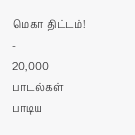மெகா திட்டம்! -
20,000 பாடல்கள் பாடிய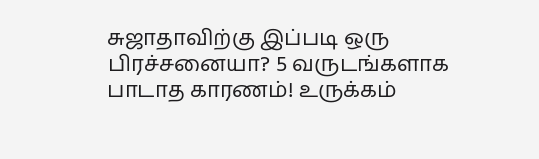சுஜாதாவிற்கு இப்படி ஒரு பிரச்சனையா? 5 வருடங்களாக பாடாத காரணம்! உருக்கம்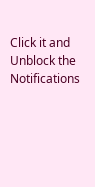Click it and Unblock the Notifications